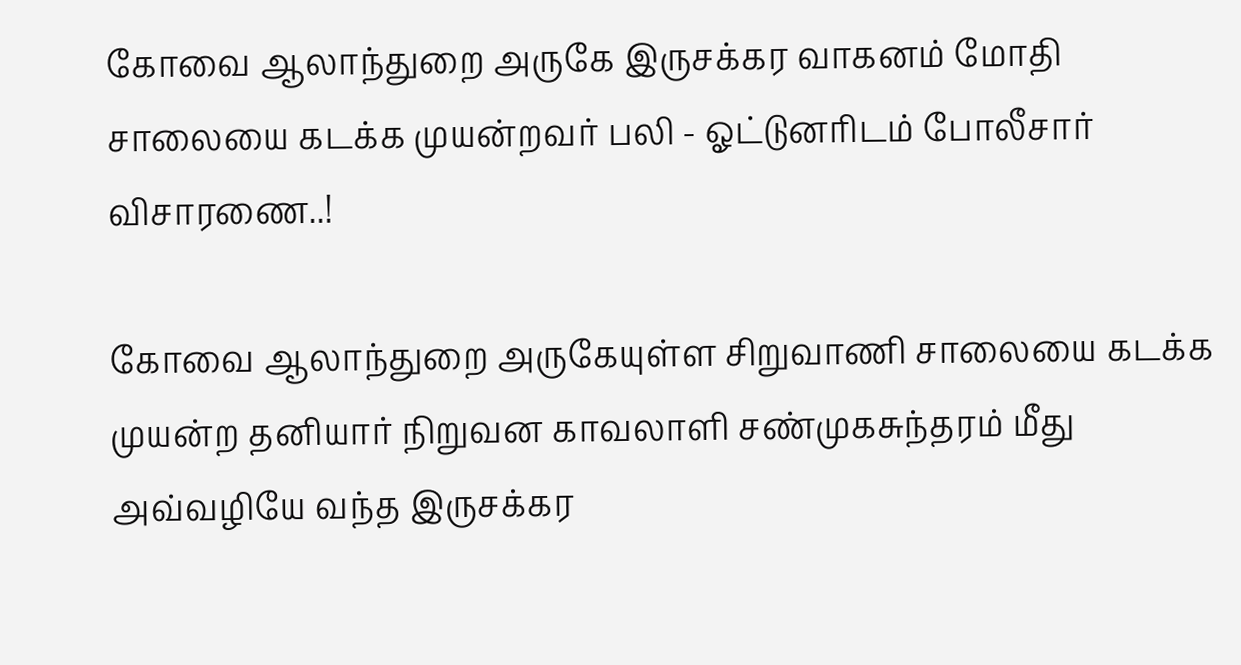கோவை ஆலாந்துறை அருகே இருசக்கர வாகனம் மோதி சாலையை கடக்க முயன்றவர் பலி - ஓட்டுனரிடம் போலீசார் விசாரணை..!

கோவை ஆலாந்துறை அருகேயுள்ள சிறுவாணி சாலையை கடக்க முயன்ற தனியார் நிறுவன காவலாளி சண்முகசுந்தரம் மீது அவ்வழியே வந்த இருசக்கர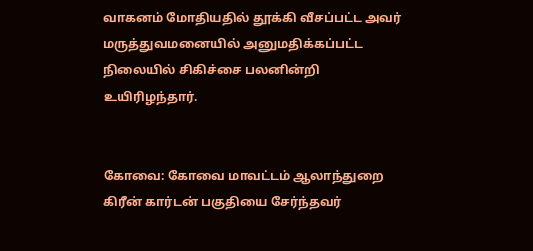வாகனம் மோதியதில் தூக்கி வீசப்பட்ட அவர் மருத்துவமனையில் அனுமதிக்கப்பட்ட நிலையில் சிகிச்சை பலனின்றி உயிரிழந்தார்.


கோவை: கோவை மாவட்டம் ஆலாந்துறை கிரீன் கார்டன் பகுதியை சேர்ந்தவர்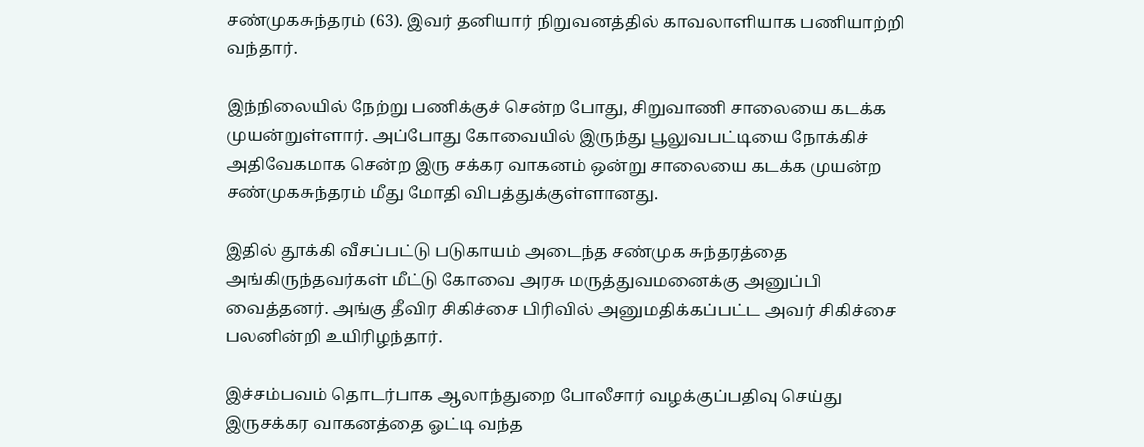சண்முகசுந்தரம் (63). இவர் தனியார் நிறுவனத்தில் காவலாளியாக பணியாற்றி வந்தார்.

இந்நிலையில் நேற்று பணிக்குச் சென்ற போது, சிறுவாணி சாலையை கடக்க முயன்றுள்ளார். அப்போது கோவையில் இருந்து பூலுவபட்டியை நோக்கிச் அதிவேகமாக சென்ற இரு சக்கர வாகனம் ஒன்று சாலையை கடக்க முயன்ற சண்முகசுந்தரம் மீது மோதி விபத்துக்குள்ளானது.

இதில் தூக்கி வீசப்பட்டு படுகாயம் அடைந்த சண்முக சுந்தரத்தை அங்கிருந்தவர்கள் மீட்டு கோவை அரசு மருத்துவமனைக்கு அனுப்பி வைத்தனர். அங்கு தீவிர சிகிச்சை பிரிவில் அனுமதிக்கப்பட்ட அவர் சிகிச்சை பலனின்றி உயிரிழந்தார்.

இச்சம்பவம் தொடர்பாக ஆலாந்துறை போலீசார் வழக்குப்பதிவு செய்து இருசக்கர வாகனத்தை ஓட்டி வந்த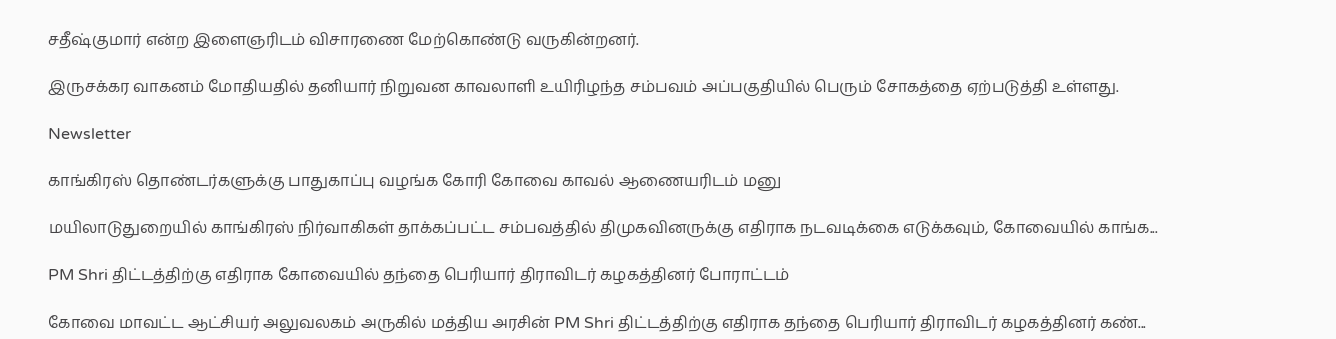சதீஷ்குமார் என்ற இளைஞரிடம் விசாரணை மேற்கொண்டு வருகின்றனர்.

இருசக்கர வாகனம் மோதியதில் தனியார் நிறுவன காவலாளி உயிரிழந்த சம்பவம் அப்பகுதியில் பெரும் சோகத்தை ஏற்படுத்தி உள்ளது.

Newsletter

காங்கிரஸ் தொண்டர்களுக்கு பாதுகாப்பு வழங்க கோரி கோவை காவல் ஆணையரிடம் மனு

மயிலாடுதுறையில் காங்கிரஸ் நிர்வாகிகள் தாக்கப்பட்ட சம்பவத்தில் திமுகவினருக்கு எதிராக நடவடிக்கை எடுக்கவும், கோவையில் காங்க...

PM Shri திட்டத்திற்கு எதிராக கோவையில் தந்தை பெரியார் திராவிடர் கழகத்தினர் போராட்டம்

கோவை மாவட்ட ஆட்சியர் அலுவலகம் அருகில் மத்திய அரசின் PM Shri திட்டத்திற்கு எதிராக தந்தை பெரியார் திராவிடர் கழகத்தினர் கண்...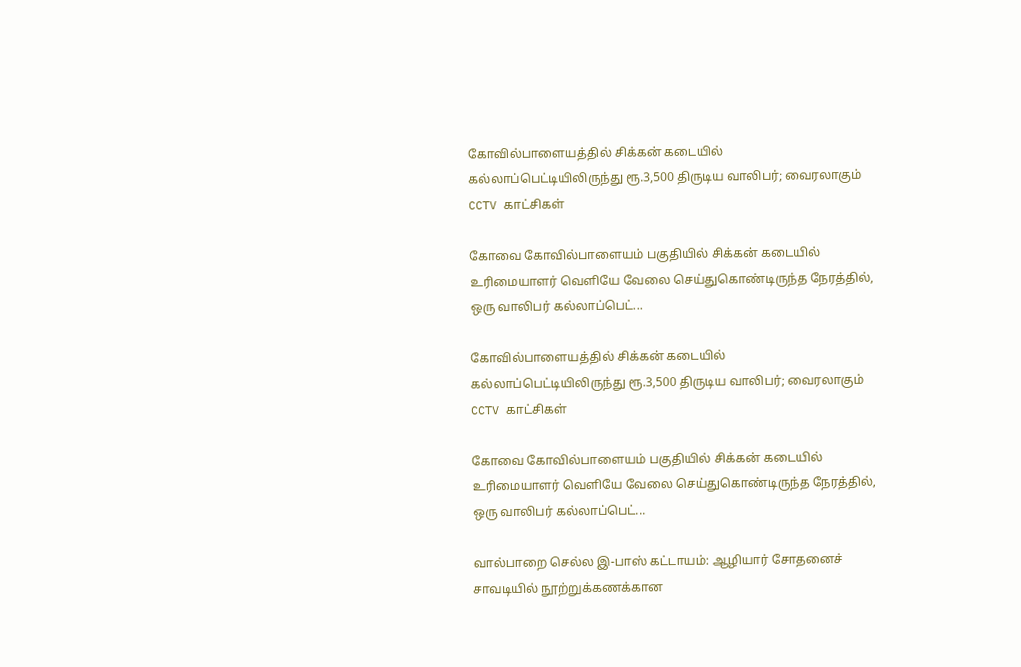கோவில்பாளையத்தில் சிக்கன் கடையில் கல்லாப்பெட்டியிலிருந்து ரூ.3,500 திருடிய வாலிபர்; வைரலாகும் CCTV காட்சிகள்

கோவை கோவில்பாளையம் பகுதியில் சிக்கன் கடையில் உரிமையாளர் வெளியே வேலை செய்துகொண்டிருந்த நேரத்தில், ஒரு வாலிபர் கல்லாப்பெட்...

கோவில்பாளையத்தில் சிக்கன் கடையில் கல்லாப்பெட்டியிலிருந்து ரூ.3,500 திருடிய வாலிபர்; வைரலாகும் CCTV காட்சிகள்

கோவை கோவில்பாளையம் பகுதியில் சிக்கன் கடையில் உரிமையாளர் வெளியே வேலை செய்துகொண்டிருந்த நேரத்தில், ஒரு வாலிபர் கல்லாப்பெட்...

வால்பாறை செல்ல இ-பாஸ் கட்டாயம்: ஆழியார் சோதனைச் சாவடியில் நூற்றுக்கணக்கான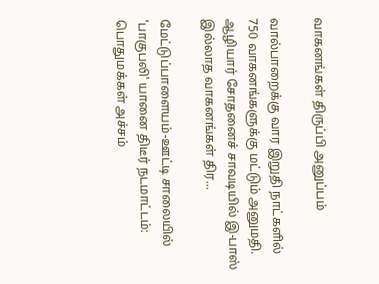வாகனங்கள் திருப்பி அனுப்பம்

வால்பாறைக்கு வார இறுதி நாட்களில் 750 வாகனங்களுக்கு மட்டும் அனுமதி. ஆழியார் சோதனைச் சாவடியில் இ-பாஸ் இல்லாத வாகனங்கள் திர...

மேட்டுப்பாளையம்-ஊட்டி சாலையில் 'பாகுபலி' யானை திடீர் நடமாட்டம்: பொதுமக்கள் அச்சம்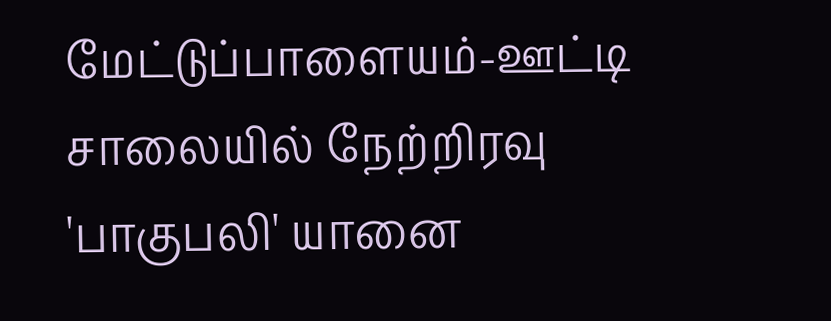மேட்டுப்பாளையம்-ஊட்டி சாலையில் நேற்றிரவு 'பாகுபலி' யானை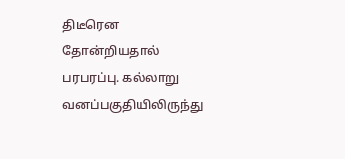திடீரென தோன்றியதால் பரபரப்பு. கல்லாறு வனப்பகுதியிலிருந்து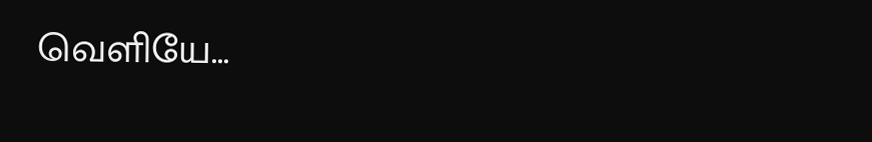வெளியே...